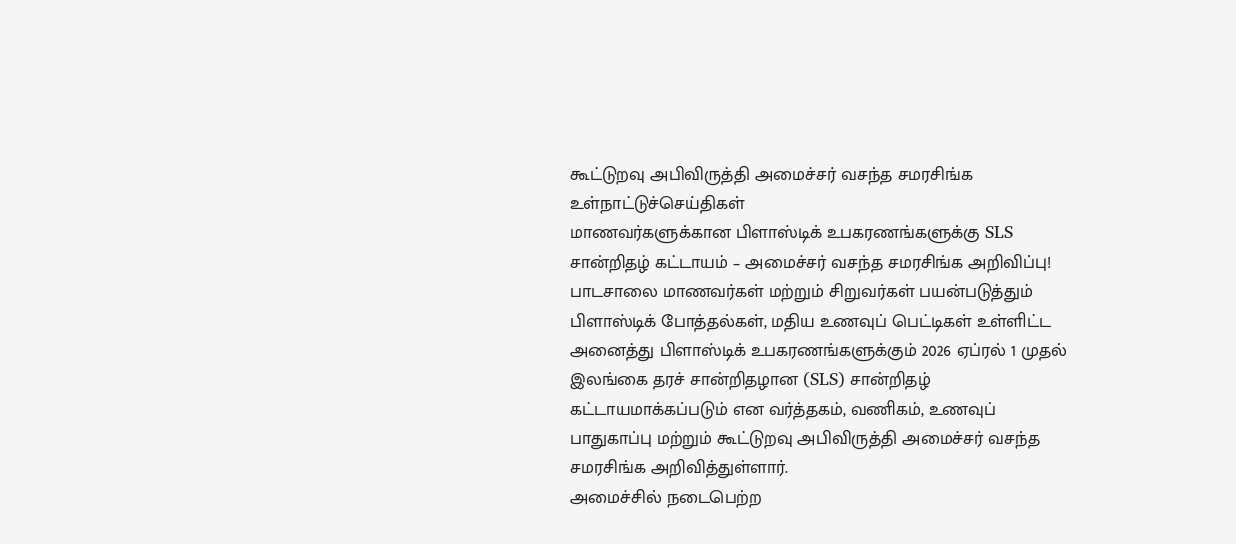கூட்டுறவு அபிவிருத்தி அமைச்சர் வசந்த சமரசிங்க
உள்நாட்டுச்செய்திகள்
மாணவர்களுக்கான பிளாஸ்டிக் உபகரணங்களுக்கு SLS சான்றிதழ் கட்டாயம் – அமைச்சர் வசந்த சமரசிங்க அறிவிப்பு!
பாடசாலை மாணவர்கள் மற்றும் சிறுவர்கள் பயன்படுத்தும் பிளாஸ்டிக் போத்தல்கள், மதிய உணவுப் பெட்டிகள் உள்ளிட்ட அனைத்து பிளாஸ்டிக் உபகரணங்களுக்கும் 2026 ஏப்ரல் 1 முதல் இலங்கை தரச் சான்றிதழான (SLS) சான்றிதழ் கட்டாயமாக்கப்படும் என வர்த்தகம், வணிகம், உணவுப் பாதுகாப்பு மற்றும் கூட்டுறவு அபிவிருத்தி அமைச்சர் வசந்த சமரசிங்க அறிவித்துள்ளார்.
அமைச்சில் நடைபெற்ற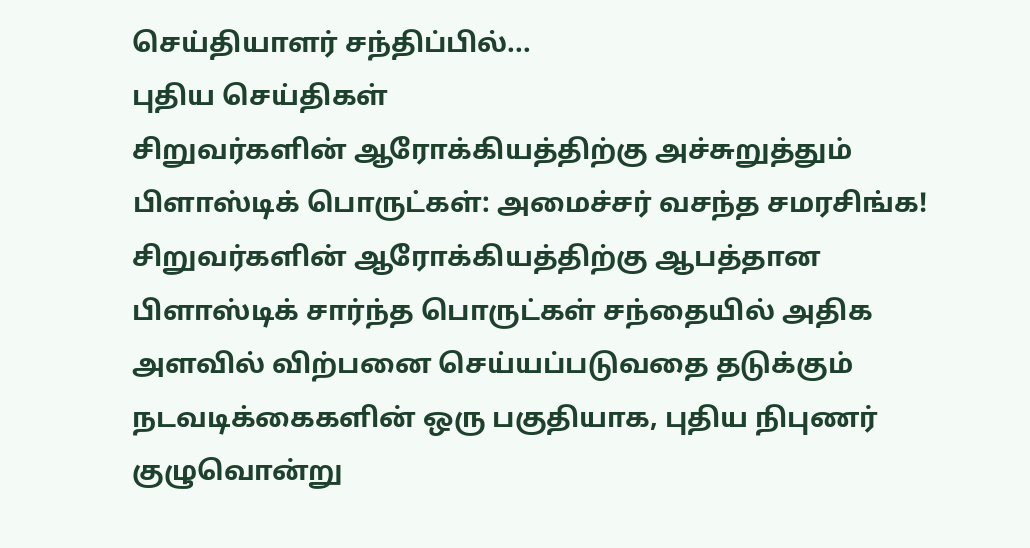செய்தியாளர் சந்திப்பில்...
புதிய செய்திகள்
சிறுவர்களின் ஆரோக்கியத்திற்கு அச்சுறுத்தும் பிளாஸ்டிக் பொருட்கள்: அமைச்சர் வசந்த சமரசிங்க!
சிறுவர்களின் ஆரோக்கியத்திற்கு ஆபத்தான பிளாஸ்டிக் சார்ந்த பொருட்கள் சந்தையில் அதிக அளவில் விற்பனை செய்யப்படுவதை தடுக்கும் நடவடிக்கைகளின் ஒரு பகுதியாக, புதிய நிபுணர் குழுவொன்று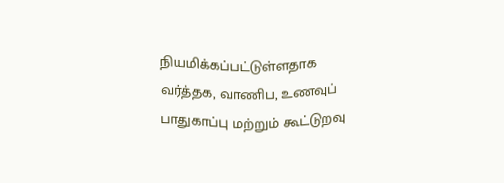நியமிக்கப்பட்டுள்ளதாக வர்த்தக, வாணிப, உணவுப் பாதுகாப்பு மற்றும் கூட்டுறவு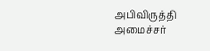அபிவிருத்தி அமைச்சர்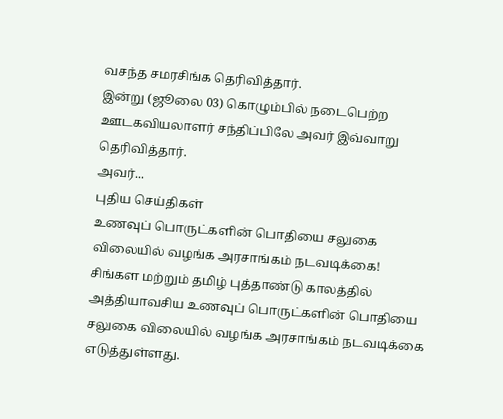வசந்த சமரசிங்க தெரிவித்தார்.
இன்று (ஜூலை 03) கொழும்பில் நடைபெற்ற ஊடகவியலாளர் சந்திப்பிலே அவர் இவ்வாறு தெரிவித்தார்.
அவர்...
புதிய செய்திகள்
உணவுப் பொருட்களின் பொதியை சலுகை விலையில் வழங்க அரசாங்கம் நடவடிக்கை!
சிங்கள மற்றும் தமிழ் புத்தாண்டு காலத்தில் அத்தியாவசிய உணவுப் பொருட்களின் பொதியை சலுகை விலையில் வழங்க அரசாங்கம் நடவடிக்கை எடுத்துள்ளது.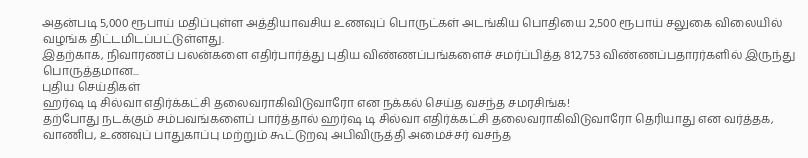அதன்படி 5,000 ரூபாய் மதிப்புள்ள அத்தியாவசிய உணவுப் பொருட்கள் அடங்கிய பொதியை 2,500 ரூபாய் சலுகை விலையில் வழங்க திட்டமிடப்பட்டுள்ளது.
இதற்காக, நிவாரணப் பலன்களை எதிர்பார்த்து புதிய விண்ணப்பங்களைச் சமர்ப்பித்த 812,753 விண்ணப்பதாரர்களில் இருந்து பொருத்தமான...
புதிய செய்திகள்
ஹர்ஷ டி சில்வா எதிர்க்கட்சி தலைவராகிவிடுவாரோ என நக்கல் செய்த வசந்த சமரசிங்க!
தற்போது நடக்கும் சம்பவங்களைப் பார்த்தால் ஹர்ஷ டி சில்வா எதிர்க்கட்சி தலைவராகிவிடுவாரோ தெரியாது என வர்த்தக, வாணிப, உணவுப் பாதுகாப்பு மற்றும் கூட்டுறவு அபிவிருத்தி அமைச்சர் வசந்த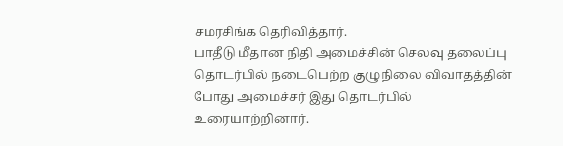சமரசிங்க தெரிவித்தார்.
பாதீடு மீதான நிதி அமைச்சின் செலவு தலைப்பு தொடர்பில் நடைபெற்ற குழுநிலை விவாதத்தின் போது அமைச்சர் இது தொடர்பில் உரையாற்றினார்.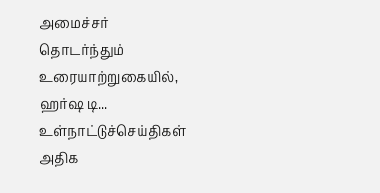அமைச்சர் தொடர்ந்தும் உரையாற்றுகையில்,
ஹர்ஷ டி...
உள்நாட்டுச்செய்திகள்
அதிக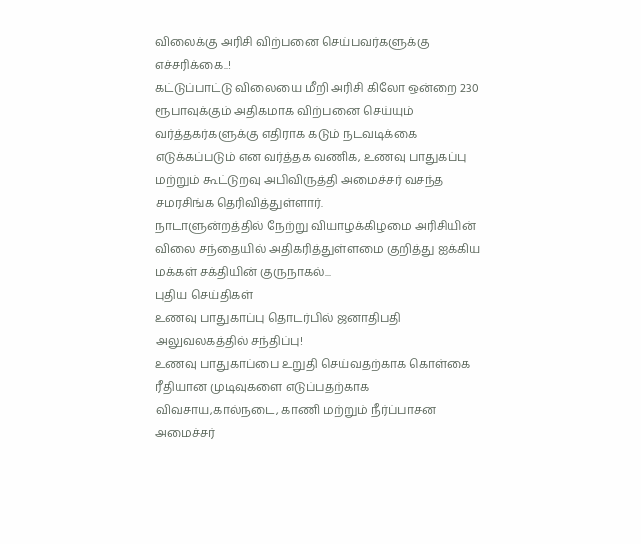விலைக்கு அரிசி விற்பனை செய்பவர்களுக்கு எச்சரிக்கை..!
கட்டுப்பாட்டு விலையை மீறி அரிசி கிலோ ஒன்றை 230 ரூபாவுக்கும் அதிகமாக விற்பனை செய்யும் வர்த்தகர்களுக்கு எதிராக கடும் நடவடிக்கை எடுக்கப்படும் என வர்த்தக வணிக, உணவு பாதுகப்பு மற்றும் கூட்டுறவு அபிவிருத்தி அமைச்சர் வசந்த சமரசிங்க தெரிவித்துள்ளார்.
நாடாளுன்றத்தில் நேற்று வியாழக்கிழமை அரிசியின் விலை சந்தையில் அதிகரித்துள்ளமை குறித்து ஐக்கிய மக்கள் சக்தியின் குருநாகல்...
புதிய செய்திகள்
உணவு பாதுகாப்பு தொடர்பில் ஜனாதிபதி அலுவலகத்தில் சந்திப்பு!
உணவு பாதுகாப்பை உறுதி செய்வதற்காக கொள்கை ரீதியான முடிவுகளை எடுப்பதற்காக விவசாய,கால்நடை, காணி மற்றும் நீர்ப்பாசன அமைச்சர்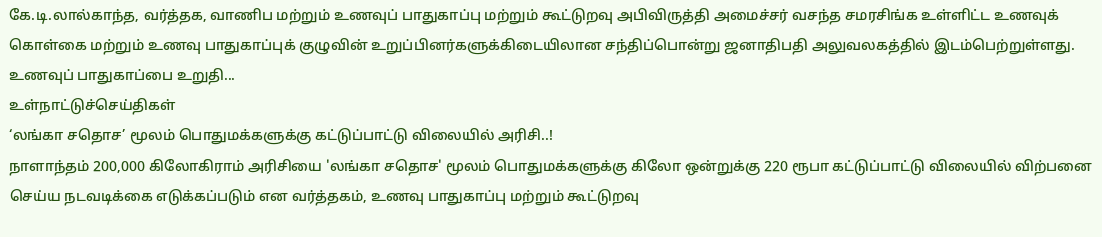கே.டி.லால்காந்த, வர்த்தக, வாணிப மற்றும் உணவுப் பாதுகாப்பு மற்றும் கூட்டுறவு அபிவிருத்தி அமைச்சர் வசந்த சமரசிங்க உள்ளிட்ட உணவுக் கொள்கை மற்றும் உணவு பாதுகாப்புக் குழுவின் உறுப்பினர்களுக்கிடையிலான சந்திப்பொன்று ஜனாதிபதி அலுவலகத்தில் இடம்பெற்றுள்ளது.
உணவுப் பாதுகாப்பை உறுதி...
உள்நாட்டுச்செய்திகள்
‘லங்கா சதொச’ மூலம் பொதுமக்களுக்கு கட்டுப்பாட்டு விலையில் அரிசி..!
நாளாந்தம் 200,000 கிலோகிராம் அரிசியை 'லங்கா சதொச' மூலம் பொதுமக்களுக்கு கிலோ ஒன்றுக்கு 220 ரூபா கட்டுப்பாட்டு விலையில் விற்பனை செய்ய நடவடிக்கை எடுக்கப்படும் என வர்த்தகம், உணவு பாதுகாப்பு மற்றும் கூட்டுறவு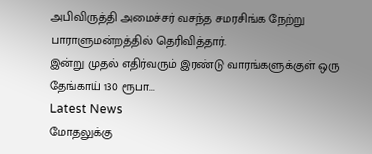அபிவிருத்தி அமைச்சர் வசந்த சமரசிங்க நேற்று பாராளுமன்றத்தில் தெரிவித்தார்.
இன்று முதல் எதிர்வரும் இரண்டு வாரங்களுக்குள் ஒரு தேங்காய் 130 ரூபா...
Latest News
மோதலுக்கு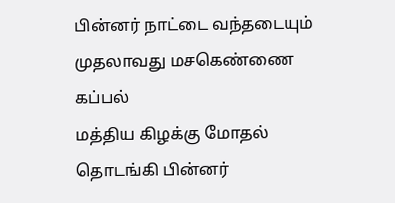பின்னர் நாட்டை வந்தடையும் முதலாவது மசகெண்ணை கப்பல்
மத்திய கிழக்கு மோதல் தொடங்கி பின்னர்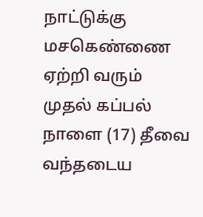நாட்டுக்கு மசகெண்ணை ஏற்றி வரும் முதல் கப்பல் நாளை (17) தீவை வந்தடைய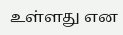உள்ளது என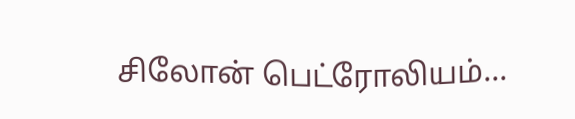சிலோன் பெட்ரோலியம்...